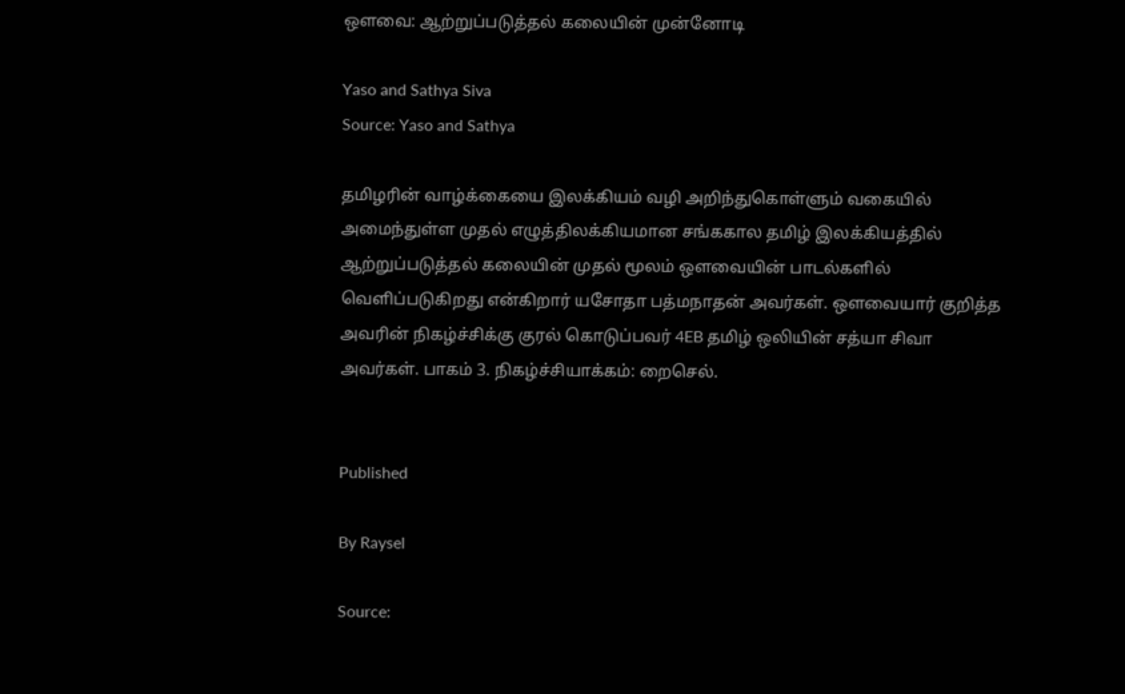ஔவை: ஆற்றுப்படுத்தல் கலையின் முன்னோடி

Yaso and Sathya Siva
Source: Yaso and Sathya

தமிழரின் வாழ்க்கையை இலக்கியம் வழி அறிந்துகொள்ளும் வகையில் அமைந்துள்ள முதல் எழுத்திலக்கியமான சங்ககால தமிழ் இலக்கியத்தில் ஆற்றுப்படுத்தல் கலையின் முதல் மூலம் ஒளவையின் பாடல்களில் வெளிப்படுகிறது என்கிறார் யசோதா பத்மநாதன் அவர்கள். ஔவையார் குறித்த அவரின் நிகழ்ச்சிக்கு குரல் கொடுப்பவர் 4EB தமிழ் ஒலியின் சத்யா சிவா அவர்கள். பாகம் 3. நிகழ்ச்சியாக்கம்: றைசெல்.


Published

By Raysel

Source: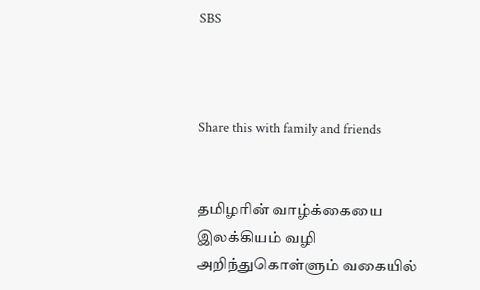SBS



Share this with family and friends


தமிழரின் வாழ்க்கையை இலக்கியம் வழி அறிந்துகொள்ளும் வகையில்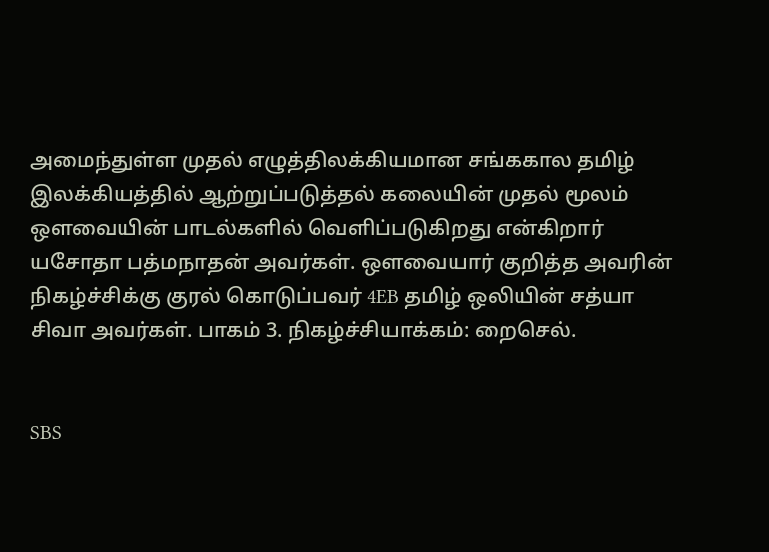அமைந்துள்ள முதல் எழுத்திலக்கியமான சங்ககால தமிழ் இலக்கியத்தில் ஆற்றுப்படுத்தல் கலையின் முதல் மூலம் ஒளவையின் பாடல்களில் வெளிப்படுகிறது என்கிறார் யசோதா பத்மநாதன் அவர்கள். ஔவையார் குறித்த அவரின் நிகழ்ச்சிக்கு குரல் கொடுப்பவர் 4EB தமிழ் ஒலியின் சத்யா சிவா அவர்கள். பாகம் 3. நிகழ்ச்சியாக்கம்: றைசெல்.


SBS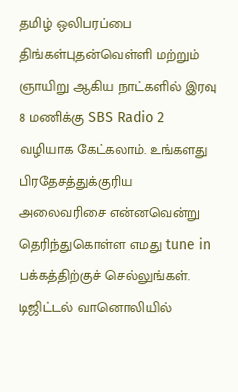தமிழ் ஒலிபரப்பை திங்கள்புதன்வெள்ளி மற்றும் ஞாயிறு ஆகிய நாட்களில் இரவு 8 மணிக்கு SBS Radio 2 வழியாக கேட்கலாம். உங்களது பிரதேசத்துக்குரிய அலைவரிசை என்னவென்று தெரிந்துகொள்ள எமது tune in பக்கத்திற்குச் செல்லுங்கள். டிஜிட்டல் வானொலியில்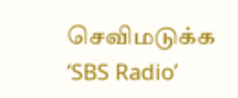செவிமடுக்க ‘SBS Radio’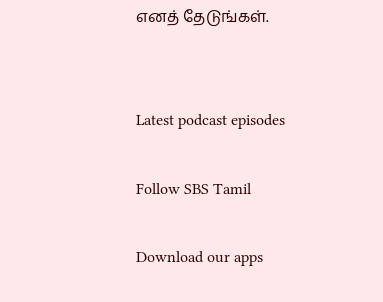எனத் தேடுங்கள்.


Latest podcast episodes

Follow SBS Tamil

Download our apps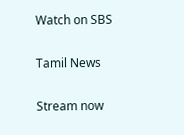Watch on SBS

Tamil News

Stream now